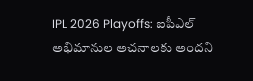IPL 2026 Playoffs: ఐపీఎల్ అభిమానుల అచనాలకు అందని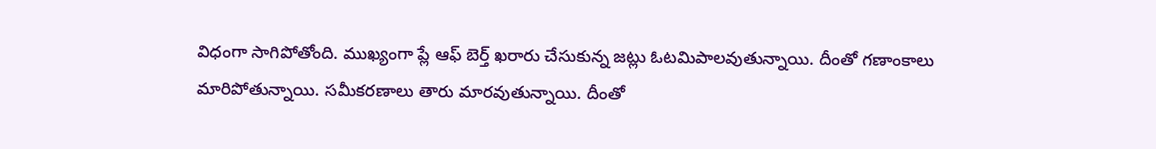విధంగా సాగిపోతోంది. ముఖ్యంగా ప్లే ఆఫ్ బెర్త్ ఖరారు చేసుకున్న జట్లు ఓటమిపాలవుతున్నాయి. దీంతో గణాంకాలు మారిపోతున్నాయి. సమీకరణాలు తారు మారవుతున్నాయి. దీంతో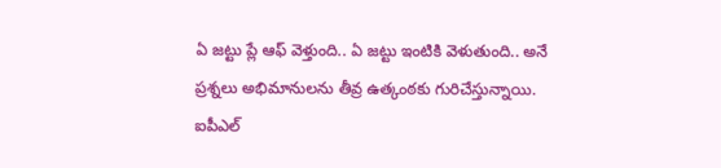ఏ జట్టు ప్లే ఆఫ్ వెళ్తుంది.. ఏ జట్టు ఇంటికి వెళుతుంది.. అనే ప్రశ్నలు అభిమానులను తీవ్ర ఉత్కంఠకు గురిచేస్తున్నాయి.
ఐపీఎల్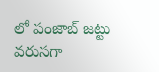లో పంజాబ్ జట్టు వరుసగా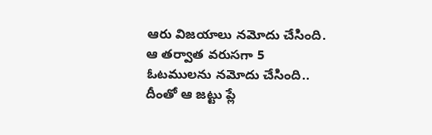ఆరు విజయాలు నమోదు చేసింది. ఆ తర్వాత వరుసగా 5 ఓటములను నమోదు చేసింది.. దీంతో ఆ జట్టు ప్లే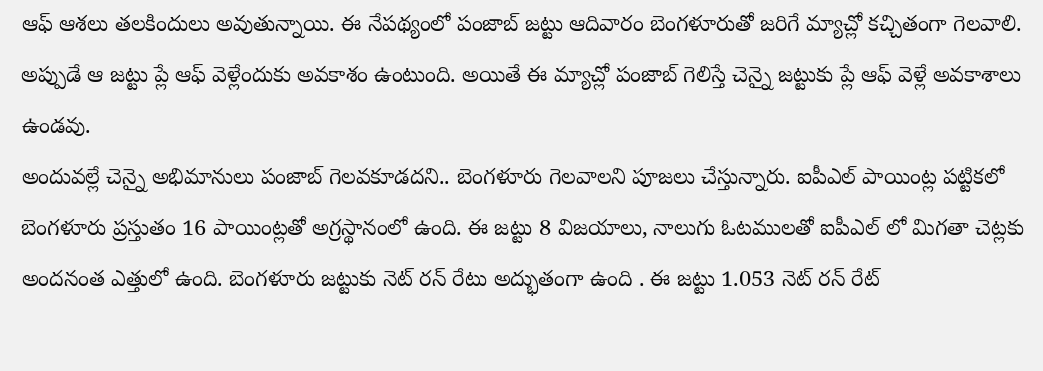ఆఫ్ ఆశలు తలకిందులు అవుతున్నాయి. ఈ నేపథ్యంలో పంజాబ్ జట్టు ఆదివారం బెంగళూరుతో జరిగే మ్యాచ్లో కచ్చితంగా గెలవాలి. అప్పుడే ఆ జట్టు ప్లే ఆఫ్ వెళ్లేందుకు అవకాశం ఉంటుంది. అయితే ఈ మ్యాచ్లో పంజాబ్ గెలిస్తే చెన్నై జట్టుకు ప్లే ఆఫ్ వెళ్లే అవకాశాలు ఉండవు.
అందువల్లే చెన్నై అభిమానులు పంజాబ్ గెలవకూడదని.. బెంగళూరు గెలవాలని పూజలు చేస్తున్నారు. ఐపీఎల్ పాయింట్ల పట్టికలో బెంగళూరు ప్రస్తుతం 16 పాయింట్లతో అగ్రస్థానంలో ఉంది. ఈ జట్టు 8 విజయాలు, నాలుగు ఓటములతో ఐపీఎల్ లో మిగతా చెట్లకు అందనంత ఎత్తులో ఉంది. బెంగళూరు జట్టుకు నెట్ రన్ రేటు అద్భుతంగా ఉంది . ఈ జట్టు 1.053 నెట్ రన్ రేట్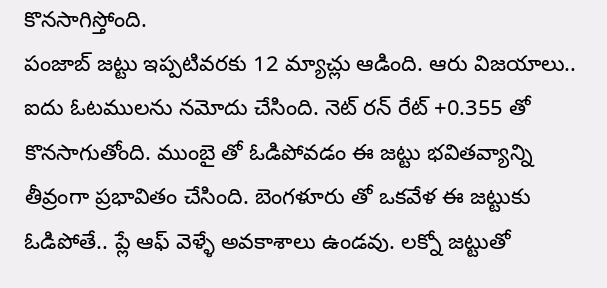కొనసాగిస్తోంది.
పంజాబ్ జట్టు ఇప్పటివరకు 12 మ్యాచ్లు ఆడింది. ఆరు విజయాలు.. ఐదు ఓటములను నమోదు చేసింది. నెట్ రన్ రేట్ +0.355 తో కొనసాగుతోంది. ముంబై తో ఓడిపోవడం ఈ జట్టు భవితవ్యాన్ని తీవ్రంగా ప్రభావితం చేసింది. బెంగళూరు తో ఒకవేళ ఈ జట్టుకు ఓడిపోతే.. ప్లే ఆఫ్ వెళ్ళే అవకాశాలు ఉండవు. లక్నో జట్టుతో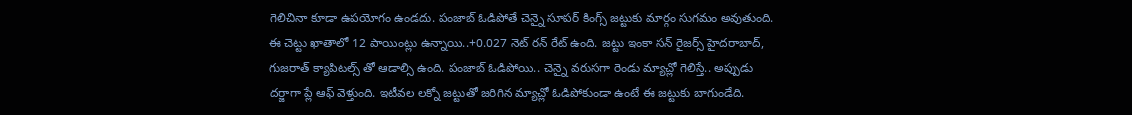గెలిచినా కూడా ఉపయోగం ఉండదు. పంజాబ్ ఓడిపోతే చెన్నై సూపర్ కింగ్స్ జట్టుకు మార్గం సుగమం అవుతుంది. ఈ చెట్టు ఖాతాలో 12 పాయింట్లు ఉన్నాయి..+0.027 నెట్ రన్ రేట్ ఉంది. జట్టు ఇంకా సన్ రైజర్స్ హైదరాబాద్, గుజరాత్ క్యాపిటల్స్ తో ఆడాల్సి ఉంది. పంజాబ్ ఓడిపోయి.. చెన్నై వరుసగా రెండు మ్యాచ్లో గెలిస్తే.. అప్పుడు దర్జాగా ప్లే ఆఫ్ వెళ్తుంది. ఇటీవల లక్నో జట్టుతో జరిగిన మ్యాచ్లో ఓడిపోకుండా ఉంటే ఈ జట్టుకు బాగుండేది.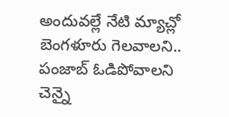అందువల్లే నేటి మ్యాచ్లో బెంగళూరు గెలవాలని.. పంజాబ్ ఓడిపోవాలని చెన్నై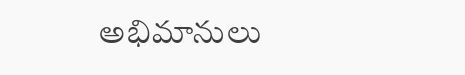అభిమానులు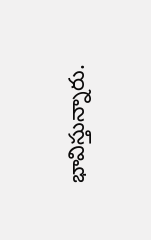భావిస్తున్నారు.